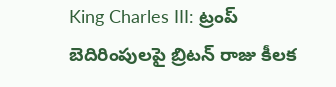King Charles III: ట్రంప్ బెదిరింపులపై బ్రిటన్ రాజు కీలక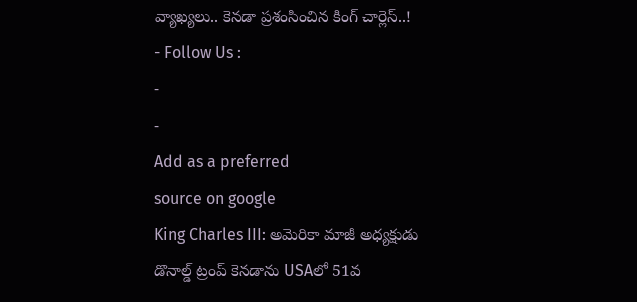వ్యాఖ్యలు.. కెనడా ప్రశంసించిన కింగ్ చార్లెస్..!
- Follow Us :
-
-
Add as a preferred
source on google
King Charles III: అమెరికా మాజీ అధ్యక్షుడు డొనాల్డ్ ట్రంప్ కెనడాను USAలో 51వ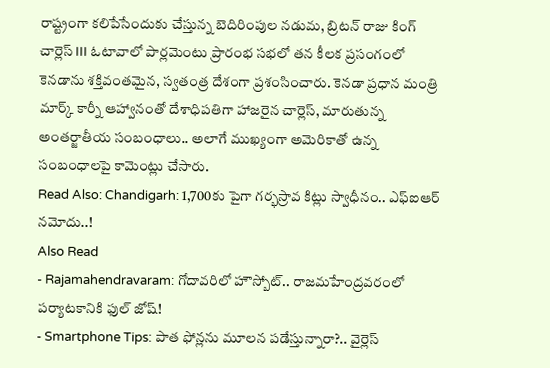రాష్ట్రంగా కలిపేసేందుకు చేస్తున్న బెదిరింపుల నడుమ, బ్రిటన్ రాజు కింగ్ చార్లెస్ III ఓటావాలో పార్లమెంటు ప్రారంభ సభలో తన కీలక ప్రసంగంలో కెనడాను శక్తివంతమైన, స్వతంత్ర దేశంగా ప్రశంసించారు. కెనడా ప్రధాన మంత్రి మార్క్ కార్నీ ఆహ్వానంతో దేశాధిపతిగా హాజరైన చార్లెస్, మారుతున్న అంతర్జాతీయ సంబంధాలు.. అలాగే ముఖ్యంగా అమెరికాతో ఉన్న సంబంధాలపై కామెంట్లు చేసారు.
Read Also: Chandigarh: 1,700కు పైగా గర్భస్రావ కిట్లు స్వాధీనం.. ఎఫ్ఐఆర్ నమోదు..!
Also Read
- Rajamahendravaram: గోదావరిలో హౌస్బోట్.. రాజమహేంద్రవరంలో పర్యాటకానికి ఫుల్ జోష్!
- Smartphone Tips: పాత ఫోన్లను మూలన పడేస్తున్నారా?.. వైర్లెస్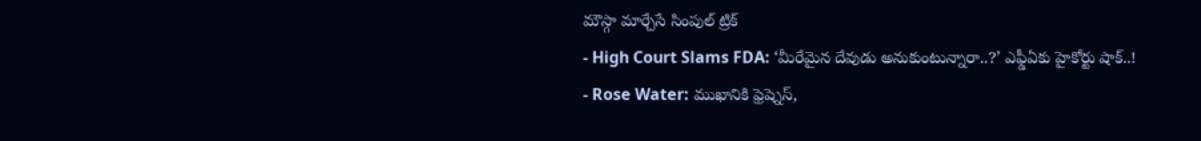మౌస్గా మార్చేసే సింపుల్ ట్రిక్
- High Court Slams FDA: ‘మీరేమైన దేవుడు అనుకుంటున్నారా..?’ ఎఫ్డీఏకు హైకోర్టు షాక్..!
- Rose Water: ముఖానికి ఫ్రెష్నెస్,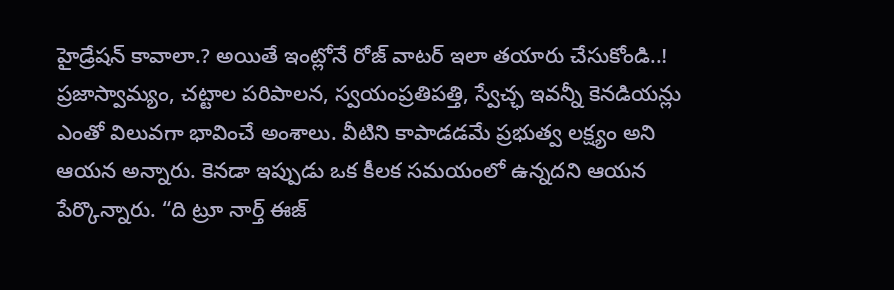హైడ్రేషన్ కావాలా.? అయితే ఇంట్లోనే రోజ్ వాటర్ ఇలా తయారు చేసుకోండి..!
ప్రజాస్వామ్యం, చట్టాల పరిపాలన, స్వయంప్రతిపత్తి, స్వేచ్ఛ ఇవన్నీ కెనడియన్లు ఎంతో విలువగా భావించే అంశాలు. వీటిని కాపాడడమే ప్రభుత్వ లక్ష్యం అని ఆయన అన్నారు. కెనడా ఇప్పుడు ఒక కీలక సమయంలో ఉన్నదని ఆయన పేర్కొన్నారు. “ది ట్రూ నార్త్ ఈజ్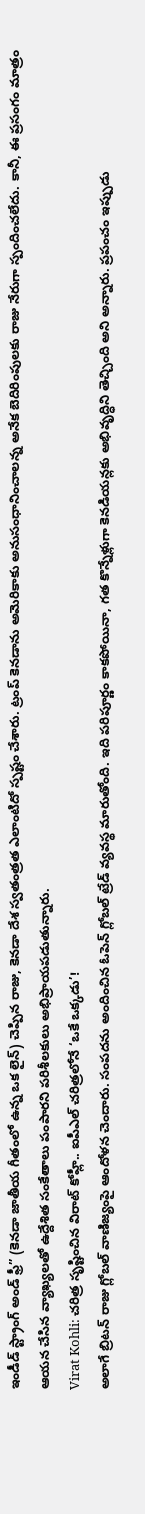ఇండీడ్ స్ట్రాంగ్ అండ్ ఫ్రీ” (కెనడా జాతీయ గీతంలో ఉన్న ఒక లైన్) చెప్పిన రాజు, కెనడా దేశ స్వతంత్రత ఎలాంటిదో స్పష్టం చేశారు. ట్రంప్ కెనడాను అమెరికాకు అనుసంధానించాలన్న అనేక బెదిరింపులకు రాజు నేరుగా స్పందించలేదు. కానీ, ఈ ప్రసంగం మాత్రం ఆయన చేసిన వ్యాఖ్యలతో ఉద్దేశిత సంకేతాలు పంపారని పరిశీలకులు అభిప్రాయపడుతున్నారు.
Virat Kohli: చరిత్ర సృష్టించిన విరాట్ కోహ్లీ.. ఐపీఎల్ చరిత్రలోనే ‘ఒకే ఒక్కడు’!
అలాగే బ్రిటన్ రాజు గ్లోబల్ వాణిజ్యంపై ఆందోళన చెందారు. సంపదను అందించిన ఓపెన్ గ్లోబల్ ట్రేడ్ వ్యవస్థ మారుతోంది. ఇది పరిపూర్ణం కాకపోయినా, గత కొన్నేళ్లుగా కెనడియన్లకు అభివృద్ధిని తెచ్చింది అని అన్నారు. ప్రపంచం ఇప్పుడు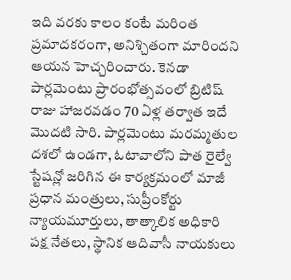ఇది వరకు కాలం కంటే మరింత ప్రమాదకరంగా, అనిశ్చితంగా మారిందని ఆయన హెచ్చరించారు. కెనడా పార్లమెంటు ప్రారంభోత్సవంలో బ్రిటిష్ రాజు హాజరవడం 70 ఏళ్ల తర్వాత ఇదే మొదటి సారి. పార్లమెంటు మరమ్మతుల దశలో ఉండగా, ఓటావాలోని పాత రైల్వే స్టేషన్లో జరిగిన ఈ కార్యక్రమంలో మాజీ ప్రధాన మంత్రులు, సుప్రీంకోర్టు న్యాయమూర్తులు, తాత్కాలిక అధికారి పక్ష నేతలు, స్థానిక ఆదివాసీ నాయకులు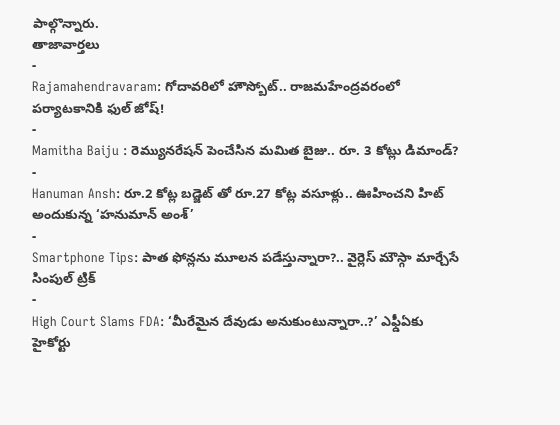పాల్గొన్నారు.
తాజావార్తలు
-
Rajamahendravaram: గోదావరిలో హౌస్బోట్.. రాజమహేంద్రవరంలో పర్యాటకానికి ఫుల్ జోష్!
-
Mamitha Baiju : రెమ్యునరేషన్ పెంచేసిన మమిత బైజు.. రూ. 3 కోట్లు డిమాండ్?
-
Hanuman Ansh: రూ.2 కోట్ల బడ్జెట్ తో రూ.27 కోట్ల వసూళ్లు.. ఊహించని హిట్ అందుకున్న ‘హనుమాన్ అంశ్’
-
Smartphone Tips: పాత ఫోన్లను మూలన పడేస్తున్నారా?.. వైర్లెస్ మౌస్గా మార్చేసే సింపుల్ ట్రిక్
-
High Court Slams FDA: ‘మీరేమైన దేవుడు అనుకుంటున్నారా..?’ ఎఫ్డీఏకు హైకోర్టు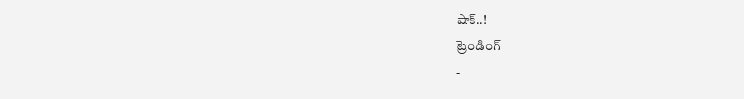షాక్..!
ట్రెండింగ్
-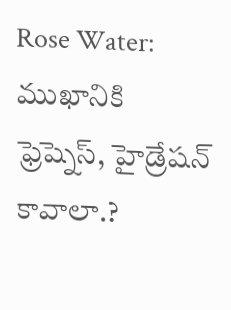Rose Water: ముఖానికి ఫ్రెష్నెస్, హైడ్రేషన్ కావాలా.?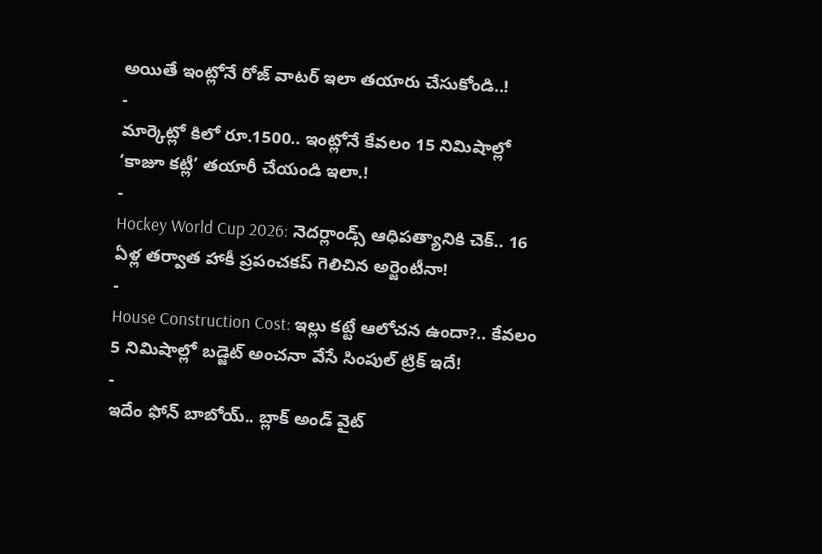అయితే ఇంట్లోనే రోజ్ వాటర్ ఇలా తయారు చేసుకోండి..!
-
మార్కెట్లో కిలో రూ.1500.. ఇంట్లోనే కేవలం 15 నిమిషాల్లో ‘కాజూ కట్లీ’ తయారీ చేయండి ఇలా.!
-
Hockey World Cup 2026: నెదర్లాండ్స్ ఆధిపత్యానికి చెక్.. 16 ఏళ్ల తర్వాత హాకీ ప్రపంచకప్ గెలిచిన అర్జెంటీనా!
-
House Construction Cost: ఇల్లు కట్టే ఆలోచన ఉందా?.. కేవలం 5 నిమిషాల్లో బడ్జెట్ అంచనా వేసే సింపుల్ ట్రిక్ ఇదే!
-
ఇదేం ఫోన్ బాబోయ్.. బ్లాక్ అండ్ వైట్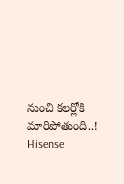నుంచి కలర్లోకి మారిపోతుంది..! Hisense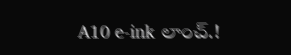A10 e-ink లాంచ్.!